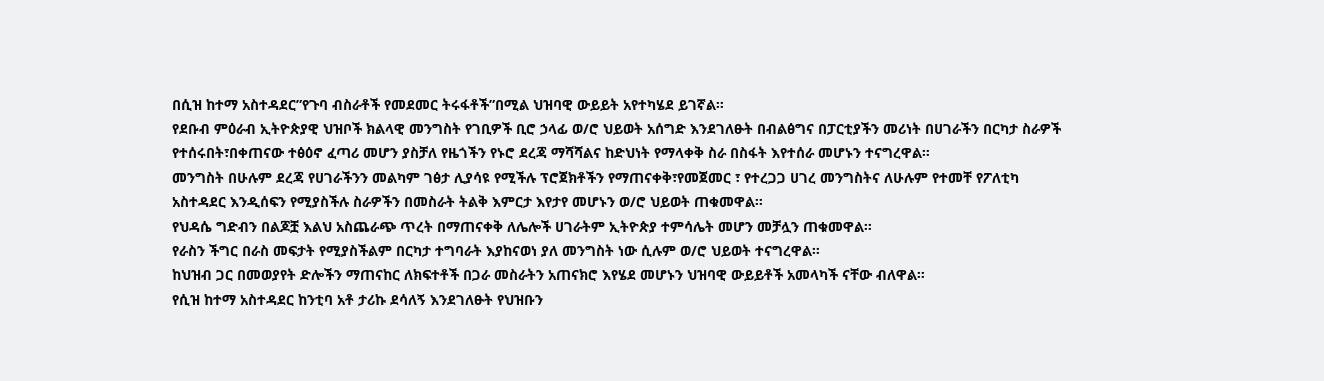በሲዝ ከተማ አስተዳደር”የጉባ ብስራቶች የመደመር ትሩፋቶች”በሚል ህዝባዊ ውይይት አየተካሄደ ይገኛል።
የደቡብ ምዕራብ ኢትዮጵያዊ ህዝቦች ክልላዊ መንግስት የገቢዎች ቢሮ ኃላፊ ወ/ሮ ህይወት አሰግድ እንደገለፁት በብልፅግና በፓርቲያችን መሪነት በሀገራችን በርካታ ስራዎች የተሰሩበት፣በቀጠናው ተፅዕኖ ፈጣሪ መሆን ያስቻለ የዜጎችን የኑሮ ደረጃ ማሻሻልና ከድህነት የማላቀቅ ስራ በስፋት እየተሰራ መሆኑን ተናግረዋል።
መንግስት በሁሉም ደረጃ የሀገራችንን መልካም ገፅታ ሊያሳዩ የሚችሉ ፕሮጀክቶችን የማጠናቀቅ፣የመጀመር ፣ የተረጋጋ ሀገረ መንግስትና ለሁሉም የተመቸ የፖለቲካ አስተዳደር እንዲሰፍን የሚያስችሉ ስራዎችን በመስራት ትልቅ እምርታ እየታየ መሆኑን ወ/ሮ ህይወት ጠቁመዋል።
የህዳሴ ግድብን በልጆቿ እልህ አስጨራጭ ጥረት በማጠናቀቅ ለሌሎች ሀገራትም ኢትዮጵያ ተምሳሌት መሆን መቻሏን ጠቁመዋል።
የራስን ችግር በራስ መፍታት የሚያስችልም በርካታ ተግባራት እያከናወነ ያለ መንግስት ነው ሲሉም ወ/ሮ ህይወት ተናግረዋል።
ከህዝብ ጋር በመወያየት ድሎችን ማጠናከር ለክፍተቶች በጋራ መስራትን አጠናክሮ እየሄደ መሆኑን ህዝባዊ ውይይቶች አመላካች ናቸው ብለዋል።
የሲዝ ከተማ አስተዳደር ከንቲባ አቶ ታሪኩ ደሳለኝ እንደገለፁት የህዝቡን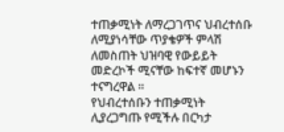ተጠቃሚነት ለማረጋገጥና ህብረተሰቡ ለሚያነሳቸው ጥያቄዎች ምላሽ ለመስጠት ህዝባዊ የውይይት መድረኮች ሚናቸው ከፍተኛ መሆኑን ተናግረዋል ።
የህብረተሰቡን ተጠቃሚነት ሊያረጋግጡ የሚችሉ በርካታ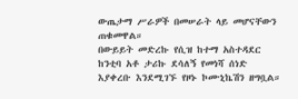ውጤታማ ሥራዎች በመሠራት ላይ መሆናቸውን ጠቁመዋል።
በውይይት መድረኩ የሲዝ ከተማ አስተዳደር ከንቲባ አቶ ታሪኩ ደሳለኝ የመነሻ ሰነድ እያቀረቡ እንደሚገኙ የዞኑ ኮሙኒኬሽን ዘግቧል።